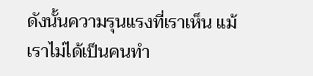ดังนั้นความรุนแรงที่เราเห็น แม้เราไม่ได้เป็นคนทำ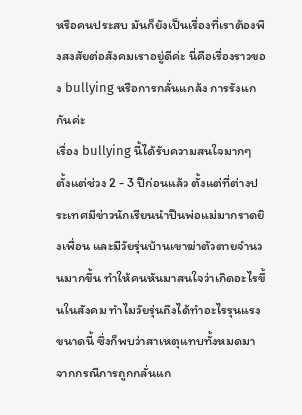หรือคนประสบ มันก็ยังเป็นเรื่องที่เราต้องพึงสงสัยต่อสังคมเราอยู่ดีค่ะ นี่คือเรื่องราวของ bullying หรือการกลั่นแกล้ง การรังแกกันค่ะ
เรื่อง bullying นี้ได้รับความสนใจมากๆ ตั้งแต่ช่วง 2 - 3 ปีก่อนแล้ว ตั้งแต่ที่ต่างประเทศมีข่าวนักเรียนนำปืนพ่อแม่มากราดยิงเพื่อน และมีวัยรุ่นบ้านเขาฆ่าตัวตายจำนวนมากขึ้น ทำให้คนหันมาสนใจว่าเกิดอะไรขึ้นในสังคม ทำไมวัยรุ่นถึงได้ทำอะไรรุนแรงขนาดนี้ ซึ่งก็พบว่าสาเหตุแทบทั้งหมดมาจากกรณีการถูกกลั่นแก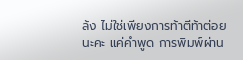ล้ง ไม่ใช่เพียงการท้าตีท้าต่อยนะคะ แค่คำพูด การพิมพ์ผ่าน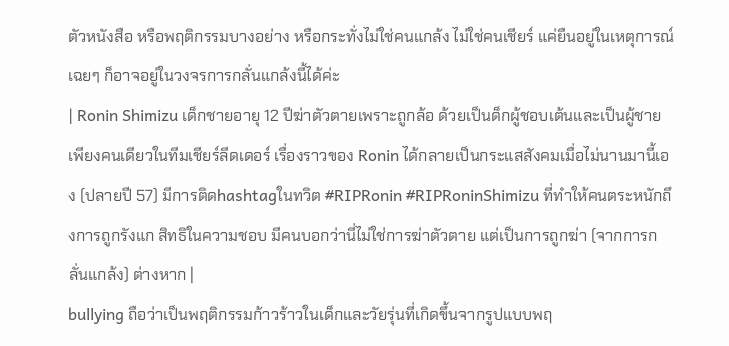ตัวหนังสือ หรือพฤติกรรมบางอย่าง หรือกระทั่งไม่ใช่คนแกล้ง ไม่ใช่คนเชียร์ แค่ยืนอยู่ในเหตุการณ์เฉยๆ ก็อาจอยู่ในวงจรการกลั่นแกล้งนี้ได้ค่ะ
| Ronin Shimizu เด็กชายอายุ 12 ปีฆ่าตัวตายเพราะถูกล้อ ด้วยเป็นด็กผู้ชอบเต้นและเป็นผู้ชายเพียงคนเดียวในทีมเชียร์ลีดเดอร์ เรื่องราวของ Ronin ได้กลายเป็นกระแสสังคมเมื่อไม่นานมานี้เอง (ปลายปี 57) มีการติดhashtagในทวิต #RIPRonin #RIPRoninShimizu ที่ทำให้คนตระหนักถึงการถูกรังแก สิทธิในความชอบ มีคนบอกว่านี่ไม่ใช่การฆ่าตัวตาย แต่เป็นการถูกฆ่า (จากการกลั่นแกล้ง) ต่างหาก |
bullying ถือว่าเป็นพฤติกรรมก้าวร้าวในเด็กและวัยรุ่นที่เกิดขึ้นจากรูปแบบพฤ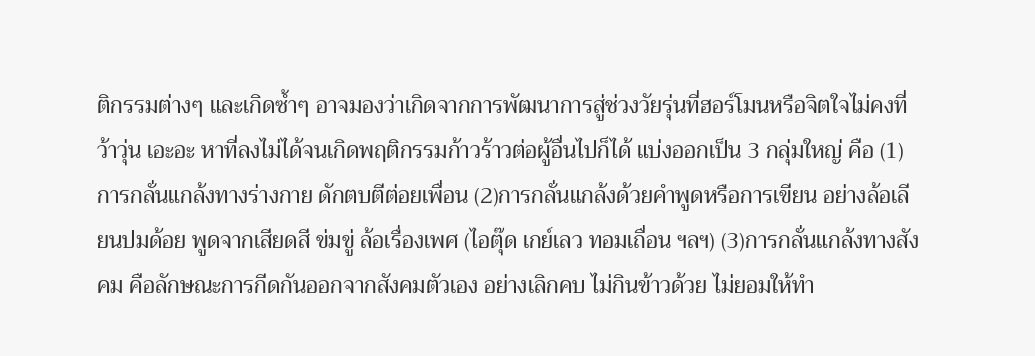ติกรรมต่างๆ และเกิดซ้ำๆ อาจมองว่าเกิดจากการพัฒนาการสู่ช่วงวัยรุ่นที่ฮอร์โมนหรือจิตใจไม่คงที่ ว้าวุ่น เอะอะ หาที่ลงไม่ได้จนเกิดพฤติกรรมก้าวร้าวต่อผู้อื่นไปก็ได้ แบ่งออกเป็น 3 กลุ่มใหญ่ คือ (1)การกลั่นแกล้งทางร่างกาย ดักตบตีต่อยเพื่อน (2)การกลั่นแกล้งด้วยคำพูดหรือการเขียน อย่างล้อเลียนปมด้อย พูดจากเสียดสี ข่มขู่ ล้อเรื่องเพศ (ไอตุ๊ด เกย์เลว ทอมเถื่อน ฯลฯ) (3)การกลั่นแกล้งทางสังคม คือลักษณะการกีดกันออกจากสังคมตัวเอง อย่างเลิกคบ ไม่กินข้าวด้วย ไม่ยอมให้ทำ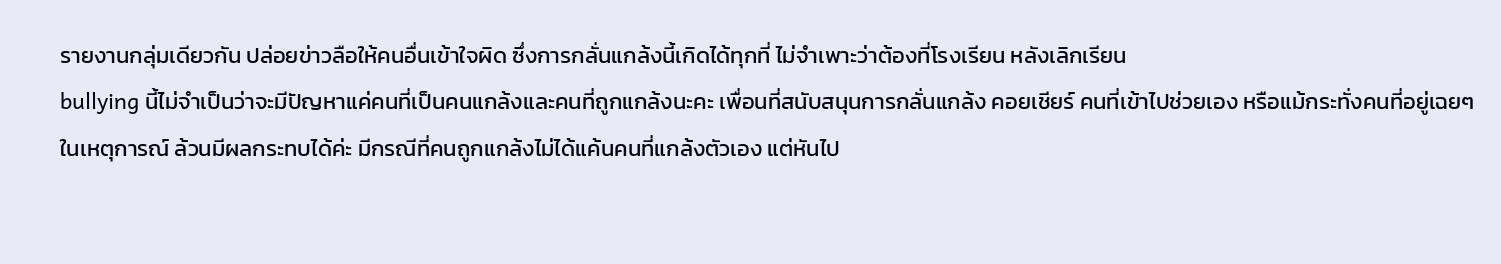รายงานกลุ่มเดียวกัน ปล่อยข่าวลือให้คนอื่นเข้าใจผิด ซึ่งการกลั่นแกล้งนี้เกิดได้ทุกที่ ไม่จำเพาะว่าต้องที่โรงเรียน หลังเลิกเรียน
bullying นี้ไม่จำเป็นว่าจะมีปัญหาแค่คนที่เป็นคนแกล้งและคนที่ถูกแกล้งนะคะ เพื่อนที่สนับสนุนการกลั่นแกล้ง คอยเชียร์ คนที่เข้าไปช่วยเอง หรือแม้กระทั่งคนที่อยู่เฉยๆ ในเหตุการณ์ ล้วนมีผลกระทบได้ค่ะ มีกรณีที่คนถูกแกล้งไม่ได้แค้นคนที่แกล้งตัวเอง แต่หันไป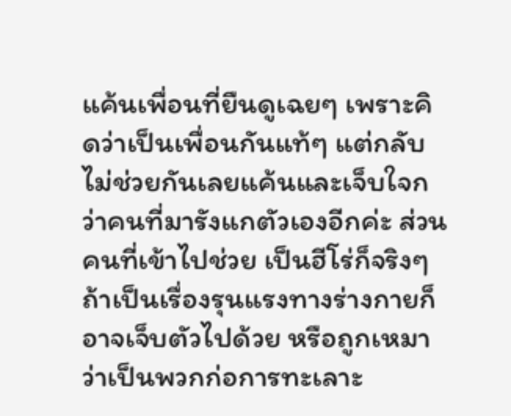แค้นเพื่อนที่ยืนดูเฉยๆ เพราะคิดว่าเป็นเพื่อนกันแท้ๆ แต่กลับไม่ช่วยกันเลยแค้นและเจ็บใจกว่าคนที่มารังแกตัวเองอีกค่ะ ส่วนคนที่เข้าไปช่วย เป็นฮีโร่ก็จริงๆ ถ้าเป็นเรื่องรุนแรงทางร่างกายก็อาจเจ็บตัวไปด้วย หรือถูกเหมาว่าเป็นพวกก่อการทะเลาะ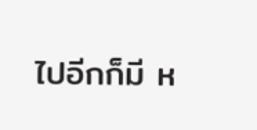ไปอีกก็มี ห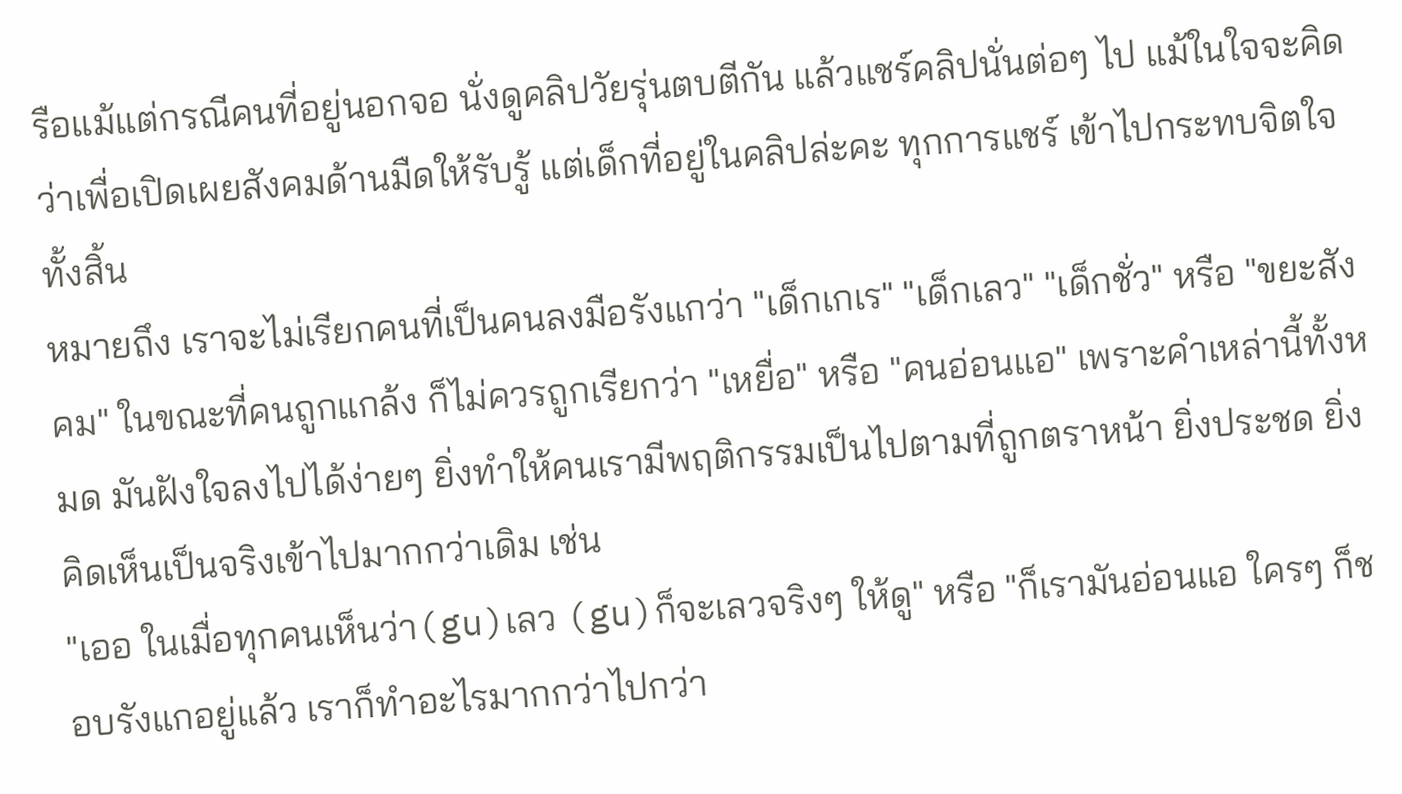รือแม้แต่กรณีคนที่อยู่นอกจอ นั่งดูคลิปวัยรุ่นตบตีกัน แล้วแชร์คลิปนั่นต่อๆ ไป แม้ในใจจะคิดว่าเพื่อเปิดเผยสังคมด้านมืดให้รับรู้ แต่เด็กที่อยู่ในคลิปล่ะคะ ทุกการแชร์ เข้าไปกระทบจิตใจทั้งสิ้น
หมายถึง เราจะไม่เรียกคนที่เป็นคนลงมือรังแกว่า "เด็กเกเร" "เด็กเลว" "เด็กชั่ว" หรือ "ขยะสังคม" ในขณะที่คนถูกแกล้ง ก็ไม่ควรถูกเรียกว่า "เหยื่อ" หรือ "คนอ่อนแอ" เพราะคำเหล่านี้ทั้งหมด มันฝังใจลงไปได้ง่ายๆ ยิ่งทำให้คนเรามีพฤติกรรมเป็นไปตามที่ถูกตราหน้า ยิ่งประชด ยิ่งคิดเห็นเป็นจริงเข้าไปมากกว่าเดิม เช่น
"เออ ในเมื่อทุกคนเห็นว่า(gu)เลว (gu)ก็จะเลวจริงๆ ให้ดู" หรือ "ก็เรามันอ่อนแอ ใครๆ ก็ชอบรังแกอยู่แล้ว เราก็ทำอะไรมากกว่าไปกว่า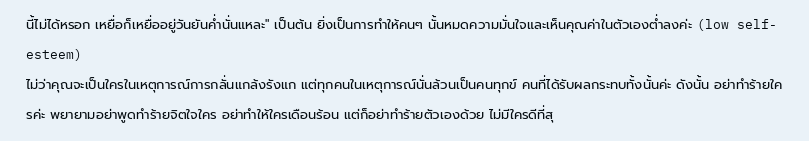นี้ไม่ได้หรอก เหยื่อก็เหยื่ออยู่วันยันค่ำนั่นแหละ" เป็นต้น ยิ่งเป็นการทำให้คนๆ นั้นหมดความมั่นใจและเห็นคุณค่าในตัวเองต่ำลงค่ะ (low self-esteem)
ไม่ว่าคุณจะเป็นใครในเหตุการณ์การกลั่นแกล้งรังแก แต่ทุกคนในเหตุการณ์นั่นล้วนเป็นคนทุกข์ คนที่ได้รับผลกระทบทั้งนั้นค่ะ ดังนั้น อย่าทำร้ายใครค่ะ พยายามอย่าพูดทำร้ายจิตใจใคร อย่าทำให้ใครเดือนร้อน แต่ก็อย่าทำร้ายตัวเองด้วย ไม่มีใครดีที่สุ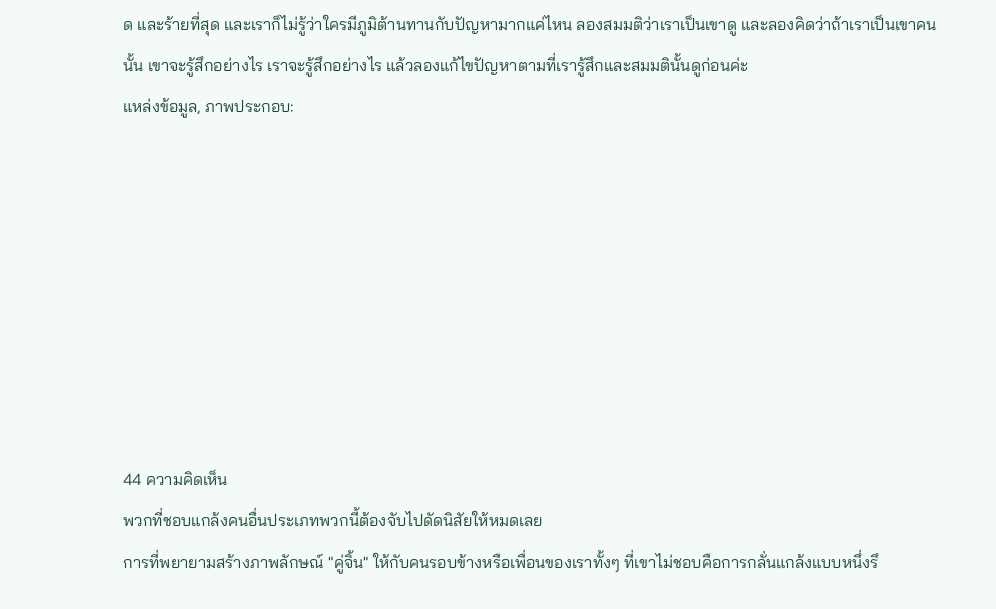ด และร้ายที่สุด และเราก็ไม่รู้ว่าใครมีภูมิต้านทานกับปัญหามากแค่ไหน ลองสมมติว่าเราเป็นเขาดู และลองคิดว่าถ้าเราเป็นเขาคนนั้น เขาจะรู้สึกอย่างไร เราจะรู้สึกอย่างไร แล้วลองแก้ไขปัญหาตามที่เรารู้สึกและสมมตินั้นดูก่อนค่ะ
แหล่งข้อมูล, ภาพประกอบ:








44 ความคิดเห็น
พวกที่ชอบแกล้งคนอื่นประเภทพวกนี้ต้องจับไปดัดนิสัยให้หมดเลย
การที่พยายามสร้างภาพลักษณ์ "คู่จิ้น" ให้กับคนรอบข้างหรือเพื่อนของเราทั้งๆ ที่เขาไม่ชอบคือการกลั่นแกล้งแบบหนึ่งรึ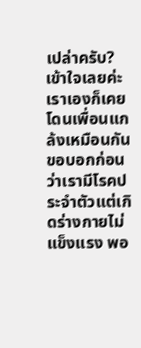เปล่าครับ?
เข้าใจเลยค่ะ เราเองก็เคยโดนเพื่อนแกล้งเหมือนกัน ขอบอกก่อนว่าเรามีโรคประจำตัวแต่เกิดร่างกายไม่แข็งแรง พอ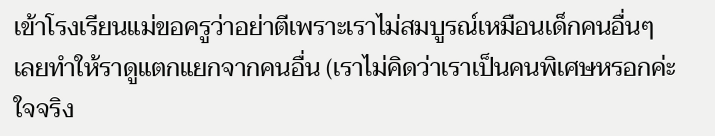เข้าโรงเรียนแม่ขอครูว่าอย่าตีเพราะเราไม่สมบูรณ์เหมือนเด็กคนอื่นๆ เลยทำให้ราดูแตกแยกจากคนอื่น (เราไม่คิดว่าเราเป็นคนพิเศษหรอกค่ะ ใจจริง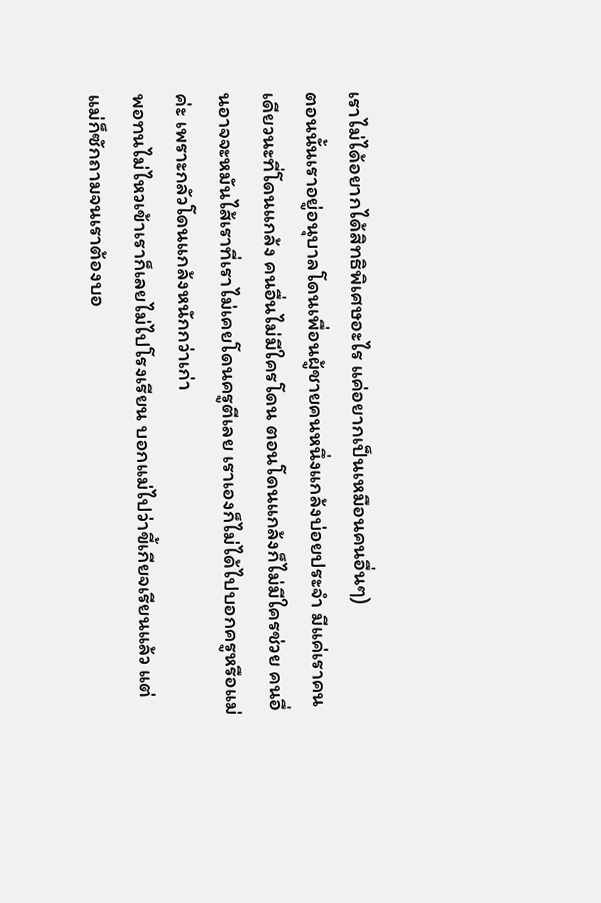เราไม่ได้อยากได้สิทธิพิเศษอะไร แค่อยากเป็นเหมือนคนอื่นๆ)
ตอนนั้นเราอยู่อนุบาลโดนเพื่อนผู้ชายคนหนึ่งแกล้งบ่อยประจำ มีแค่เราคนเดียวนะที่โดนแกล้ง คนอื่นไม่มีใครโดน ตอนโดนแกล้งก็ไม่มีใครช่วย คนอื่นอาจจะหมันไส้เราที่เราไม่เคยโดนครูตีเลย เราเองก็ไม่ได้ไปบอกครูหรือแม่ค่ะ เพราะกลัวโดนแกล้งหนักกว่าเก่า
พอทนไม่ไหวเข้าเราก็เลยไม่ไปโรงเรียน บอกแม่ไปว่าขี้เกียจเรียนแล้ว แต่แม่ก็ซักถามจนเราต้องบอ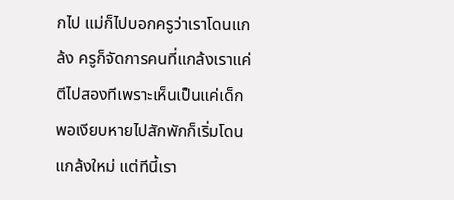กไป แม่ก็ไปบอกครูว่าเราโดนแกล้ง ครูก็จัดการคนที่แกล้งเราแค่ตีไปสองทีเพราะเห็นเป็นแค่เด็ก
พอเงียบหายไปสักพักก็เริ่มโดนแกล้งใหม่ แต่ทีนี้เรา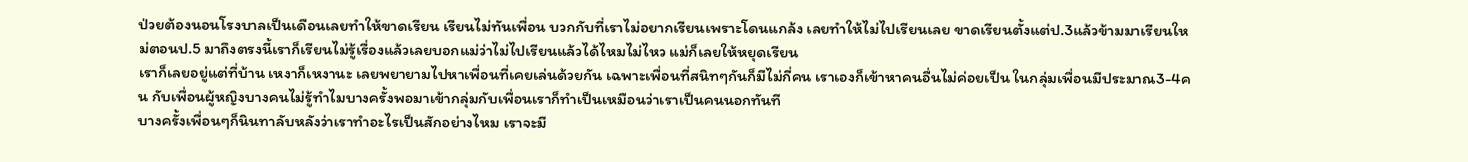ป่วยต้องนอนโรงบาลเป็นเดือนเลยทำให้ขาดเรียน เรียนไม่ทันเพื่อน บวกกับที่เราไม่อยากเรียนเพราะโดนแกล้ง เลยทำให้ไม่ไปเรียนเลย ขาดเรียนตั้งแต่ป.3แล้วข้ามมาเรียนใหม่ตอนป.5 มาถึงตรงนี้เราก็เรียนไม่รู้เรื่องแล้วเลยบอกแม่ว่าไม่ไปเรียนแล้วได้ไหมไม่ไหว แม่ก็เลยให้หยุดเรียน
เราก็เลยอยู่แต่ที่บ้าน เหงาก็เหงานะ เลยพยายามไปหาเพื่อนที่เคยเล่นด้วยกัน เฉพาะเพื่อนที่สนิทๆกันก็มีไม่กี่คน เราเองก็เข้าหาคนอื่นไม่ค่อยเป็น ในกลุ่มเพื่อนมีประมาณ3-4คน กับเพื่อนผู้หญิงบางคนไม่รู้ทำไมบางครั้งพอมาเข้ากลุ่มกับเพื่อนเราก็ทำเป็นเหมือนว่าเราเป็นคนนอกทันที
บางครั้งเพื่อนๆก็นินทาลับหลังว่าเราทำอะไรเป็นสักอย่างไหม เราจะมี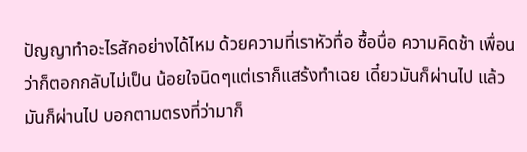ปัญญาทำอะไรสักอย่างได้ไหม ด้วยความที่เราหัวทื่อ ซื้อบื่อ ความคิดช้า เพื่อนว่าก็ตอกกลับไม่เป็น น้อยใจนิดๆแต่เราก็แสร้งทำเฉย เดี๋ยวมันก็ผ่านไป แล้วมันก็ผ่านไป บอกตามตรงที่ว่ามาก็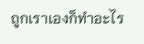ถูกเราเองก็ทำอะไร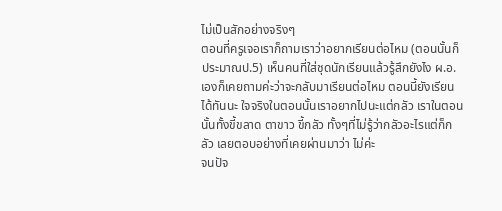ไม่เป็นสักอย่างจริงๆ
ตอนที่ครูเจอเราก็ถามเราว่าอยากเรียนต่อไหม (ตอนนั้นก็ประมาณป.5) เห็นคนที่ใส่ชุดนักเรียนแล้วรู้สึกยังไง ผ.อ.เองก็เคยถามค่ะว่าจะกลับมาเรียนต่อไหม ตอนนี้ยังเรียนได้ทันนะ ใจจริงในตอนนั้นเราอยากไปนะแต่กลัว เราในตอนนั้นทั้งขี้ขลาด ตาขาว ขี้กลัว ทั้งๆที่ไม่รู้ว่ากลัวอะไรแต่ก็กลัว เลยตอบอย่างที่เคยผ่านมาว่า ไม่ค่ะ
จนปัจ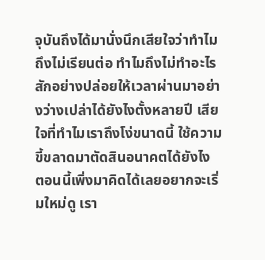จุบันถึงได้มานั่งนึกเสียใจว่าทำไมถึงไม่เรียนต่อ ทำไมถึงไม่ทำอะไรสักอย่างปล่อยให้เวลาผ่านมาอย่างว่างเปล่าได้ยังไงตั้งหลายปี เสียใจที่ทำไมเราถึงโง่ขนาดนี้ ใช้ความขี้ขลาดมาตัดสินอนาคตได้ยังไง
ตอนนี้เพิ่งมาคิดได้เลยอยากจะเริ่มใหม่ดู เรา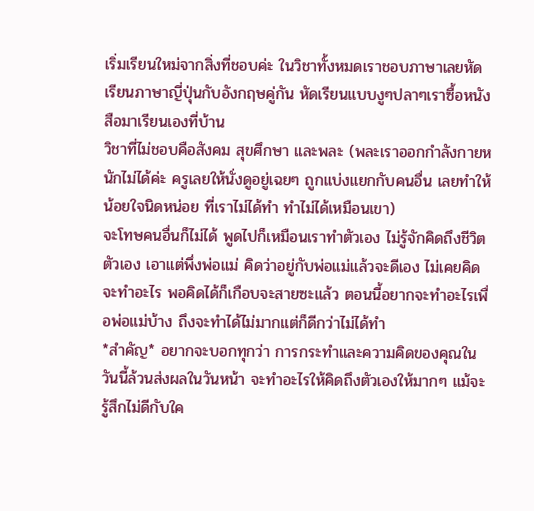เริ่มเรียนใหม่จากสิ่งที่ชอบค่ะ ในวิชาทั้งหมดเราชอบภาษาเลยหัดเรียนภาษาญี่ปุ่นกับอังกฤษคู่กัน หัดเรียนแบบงูๆปลาๆเราซื้อหนังสือมาเรียนเองที่บ้าน
วิชาที่ไม่ชอบคือสังคม สุขศึกษา และพละ (พละเราออกกำลังกายหนักไม่ได้ค่ะ ครูเลยให้นั่งดูอยู่เฉยๆ ถูกแบ่งแยกกับคนอื่น เลยทำให้น้อยใจนิดหน่อย ที่เราไม่ได้ทำ ทำไม่ได้เหมือนเขา)
จะโทษคนอื่นก็ไม่ได้ พูดไปก็เหมือนเราทำตัวเอง ไม่รู้จักคิดถึงชีวิตตัวเอง เอาแต่พึ่งพ่อแม่ คิดว่าอยู่กับพ่อแม่แล้วจะดีเอง ไม่เคยคิดจะทำอะไร พอคิดได้ก็เกือบจะสายซะแล้ว ตอนนี้อยากจะทำอะไรเพื่อพ่อแม่บ้าง ถึงจะทำได้ไม่มากแต่ก็ดีกว่าไม่ได้ทำ
*สำคัญ* อยากจะบอกทุกว่า การกระทำและความคิดของคุณในวันนี้ล้วนส่งผลในวันหน้า จะทำอะไรให้คิดถึงตัวเองให้มากๆ แม้จะรู้สึกไม่ดีกับใค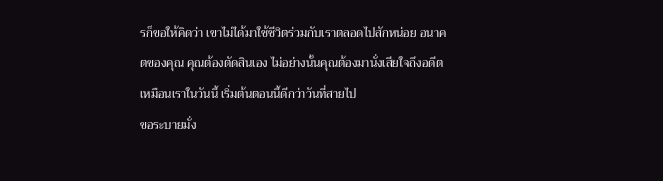รก็ขอให้คิดว่า เขาไม่ได้มาใช้ชีวิตร่วมกับเราตลอดไปสักหน่อย อนาคตของคุณ คุณต้องตัดสินเอง ไม่อย่างนั้นคุณต้องมานั่งเสียใจถึงอดีตเหมือนเราในวันนี้ เริ่มต้นตอนนี้ดีกว่าวันที่สายไป
ขอระบายมั่ง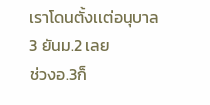เราโดนตั้งเเต่อนุบาล 3 ยันม.2 เลย
ช่วงอ.3ก็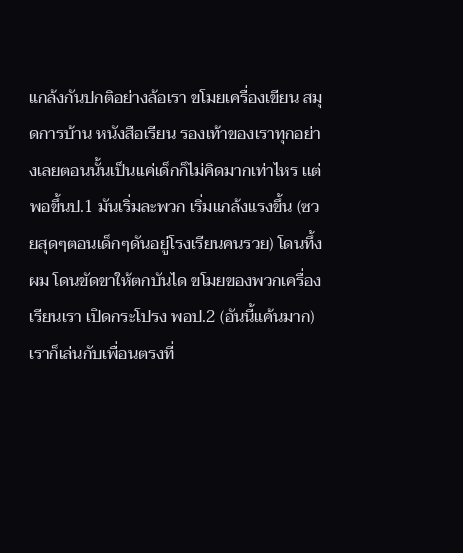แกล้งกันปกติอย่างล้อเรา ขโมยเครื่องเขียน สมุดการบ้าน หนังสือเรียน รองเท้าของเราทุกอย่างเลยตอนนั้นเป็นเเค่เด็กก็ไม่คิดมากเท่าไหร เเต่พอขึ้นป.1 มันเริ่มละพวก เริ่มแกล้งแรงขึ้น (ซวยสุดๆตอนเด็กๆดันอยู่โรงเรียนคนรวย) โดนทึ้งผม โดนขัดขาให้ตกบันได ขโมยของพวกเครื่องเรียนเรา เปิดกระโปรง พอป.2 (อันนี้แค้นมาก) เราก็เล่นกับเพื่อนตรงที่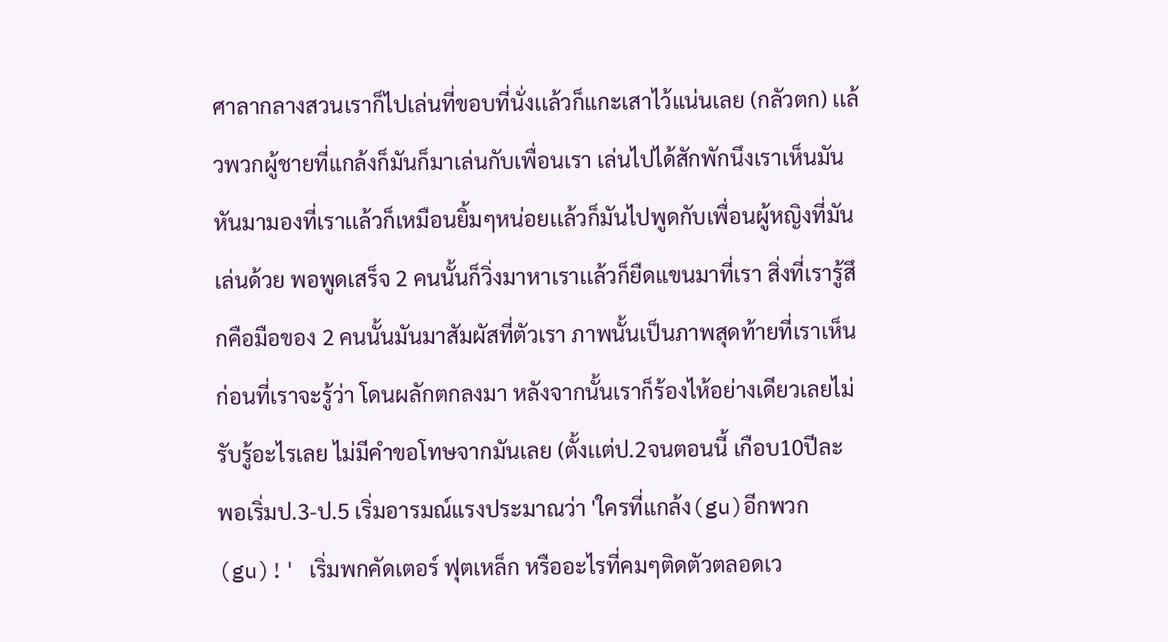ศาลากลางสวนเราก็ไปเล่นที่ขอบที่นั่งเเล้วก็แกะเสาไว้แน่นเลย (กลัวตก) เเล้วพวกผู้ชายที่แกล้งก็มันก็มาเล่นกับเพื่อนเรา เล่นไปได้สักพักนึงเราเห็นมันหันมามองที่เราเเล้วก็เหมือนยิ้มๆหน่อยเเล้วก็มันไปพูดกับเพื่อนผู้หญิงที่มันเล่นด้วย พอพูดเสร็จ 2 คนนั้นก็วิ่งมาหาเราเเล้วก็ยืดแขนมาที่เรา สิ่งที่เรารู้สึกคือมือของ 2 คนนั้นมันมาสัมผัสที่ตัวเรา ภาพนั้นเป็นภาพสุดท้ายที่เราเห็นก่อนที่เราจะรู้ว่า โดนผลักตกลงมา หลังจากนั้นเราก็ร้องไห้อย่างเดียวเลยไม่รับรู้อะไรเลย ไม่มีคำขอโทษจากมันเลย (ตั้งเเต่ป.2จนตอนนี้ เกือบ10ปีละ
พอเริ่มป.3-ป.5 เริ่มอารมณ์แรงประมาณว่า 'ใครที่แกล้ง(gu)อีกพวก(gu)!' เริ่มพกคัดเตอร์ ฟุตเหล็ก หรืออะไรที่คมๆติดตัวตลอดเว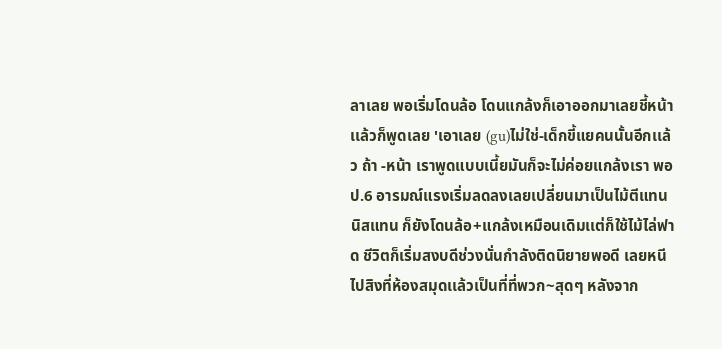ลาเลย พอเริ่มโดนล้อ โดนแกล้งก็เอาออกมาเลยชี้หน้าเเล้วก็พูดเลย 'เอาเลย (gu)ไม่ใช่-เด็กขี้แยคนนั้นอีกเเล้ว ถ้า -หน้า เราพูดแบบเนี้ยมันก็จะไม่ค่อยแกล้งเรา พอป.6 อารมณ์แรงเริ่มลดลงเลยเปลี่ยนมาเป็นไม้ตีแทนนิสแทน ก็ยังโดนล้อ+แกล้งเหมือนเดิมเเต่ก็ใช้ไม้ไล่ฟาด ชีวิตก็เริ่มสงบดีช่วงนั่นกำลังติดนิยายพอดี เลยหนีไปสิงที่ห้องสมุดเเล้วเป็นที่ที่พวก~สุดๆ หลังจาก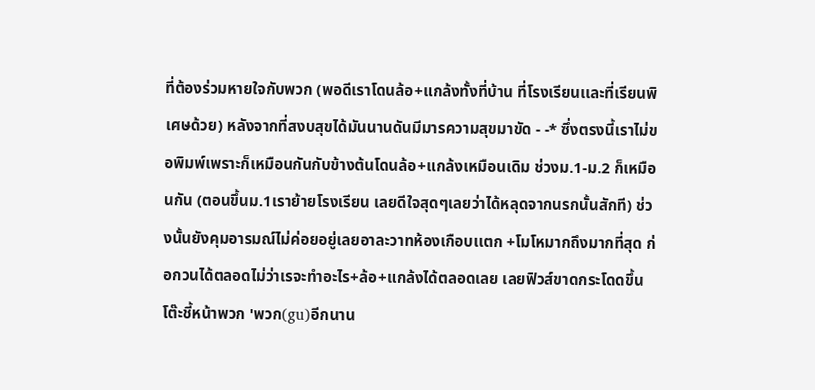ที่ต้องร่วมหายใจกับพวก (พอดีเราโดนล้อ+แกล้งทั้งที่บ้าน ที่โรงเรียนเเละที่เรียนพิเศษด้วย) หลังจากที่สงบสุขได้มันนานดันมีมารความสุขมาขัด - -* ซึ่งตรงนี้เราไม่ขอพิมพ์เพราะก็เหมือนกันกับข้างต้นโดนล้อ+แกล้งเหมือนเดิม ช่วงม.1-ม.2 ก็เหมือนกัน (ตอนขึ้นม.1เราย้ายโรงเรียน เลยดีใจสุดๆเลยว่าได้หลุดจากนรกนั้นสักที) ช่วงนั้นยังคุมอารมณ์ไม่ค่อยอยู่เลยอาละวาทห้องเกือบเเตก +โมโหมากถึงมากที่สุด ก่อกวนได้ตลอดไม่ว่าเรจะทำอะไร+ล้อ+แกล้งได้ตลอดเลย เลยฟิวส์ขาดกระโดดขึ้นโต๊ะชี้หน้าพวก 'พวก(gu)อีกนาน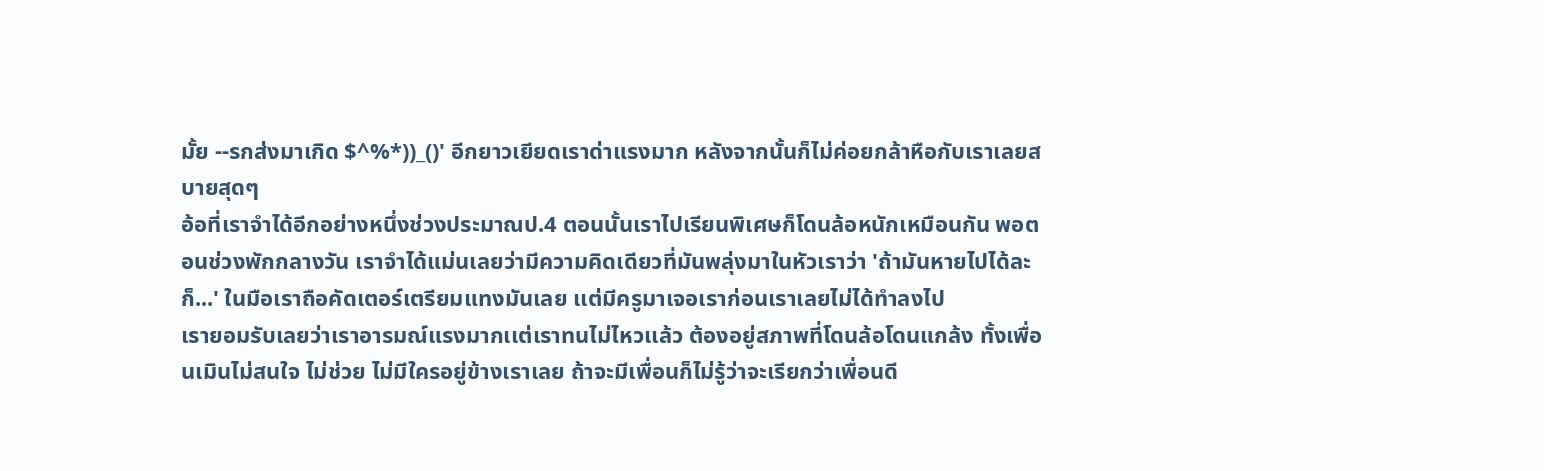มั้ย --รกส่งมาเกิด $^%*))_()' อีกยาวเยียดเราด่าแรงมาก หลังจากนั้นก็ไม่ค่อยกล้าหือกับเราเลยสบายสุดๆ
อ้อที่เราจำได้อีกอย่างหนึ่งช่วงประมาณป.4 ตอนนั้นเราไปเรียนพิเศษก็โดนล้อหนักเหมือนกัน พอตอนช่วงพักกลางวัน เราจำได้แม่นเลยว่ามีความคิดเดียวที่มันพลุ่งมาในหัวเราว่า 'ถ้ามันหายไปได้ละก็...' ในมือเราถือคัดเตอร์เตรียมแทงมันเลย เเต่มีครูมาเจอเราก่อนเราเลยไม่ได้ทำลงไป
เรายอมรับเลยว่าเราอารมณ์แรงมากเเต่เราทนไม่ไหวเเล้ว ต้องอยู่สภาพที่โดนล้อโดนแกล้ง ทั้งเพื่อนเมินไม่สนใจ ไม่ช่วย ไม่มีใครอยู่ข้างเราเลย ถ้าจะมีเพื่อนก็ไม่รู้ว่าจะเรียกว่าเพื่อนดี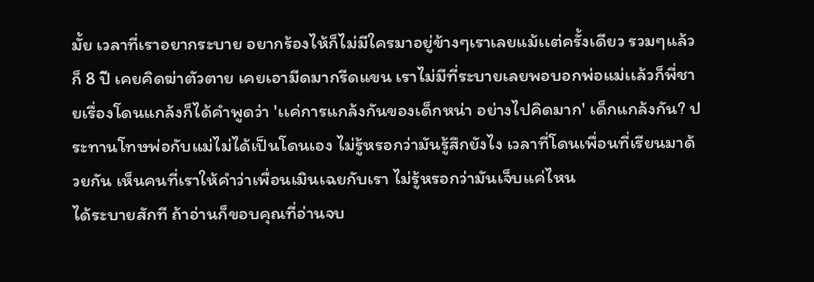มั้ย เวลาที่เราอยากระบาย อยากร้องไห้ก็ไม่มีใครมาอยู่ข้างๆเราเลยแม้เเต่ครั้งเดียว รวมๆเเล้วก็ 8 ปี เคยคิดฆ่าตัวตาย เคยเอามีดมากรีดแขน เราไม่มีที่ระบายเลยพอบอกพ่อแม่เเล้วก็พี่ชายเรื่องโดนแกล้งก็ได้คำพูดว่า 'เเค่การแกล้งกันของเด็กหน่า อย่างไปคิดมาก' เด็กแกล้งกัน? ประทานโทษพ่อกับแม่ไม่ได้เป็นโดนเอง ไม่รู้หรอกว่ามันรู้สึกยังไง เวลาที่โดนเพื่อนที่เรียนมาด้วยกัน เห็นคนที่เราให้คำว่าเพื่อนเมินเฉยกับเรา ไม่รู้หรอกว่ามันเจ็บเเค่ไหน
ได้ระบายสักที ถ้าอ่านก็ขอบคุณที่อ่านจบ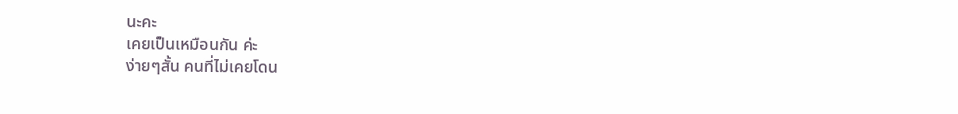นะคะ
เคยเป็นเหมือนกัน ค่ะ
ง่ายๆสั้น คนที่ไม่เคยโดน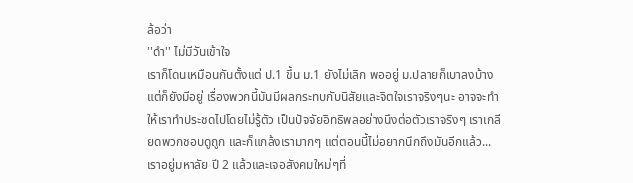ล้อว่า
''ดำ'' ไม่มีวันเข้าใจ
เราก็โดนเหมือนกันตั้งแต่ ป.1 ขึ้น ม.1 ยังไม่เลิก พออยู่ ม.ปลายก็เบาลงบ้าง แต่ก็ยังมีอยู่ เรื่องพวกนี้มันมีผลกระทบกับนิสัยและจิตใจเราจริงๆนะ อาจจะทำให้เราทำประชดไปโดยไม่รู้ตัว เป็นปัจจัยอิทธิพลอย่างนึงต่อตัวเราจริงๆ เราเกลียดพวกชอบดูถูก และก็แกล้งเรามากๆ แต่ตอนนี้ไม่อยากนึกถึงมันอีกแล้ว... เราอยู่มหาลัย ปี 2 แล้วและเจอสังคมใหม่ๆที่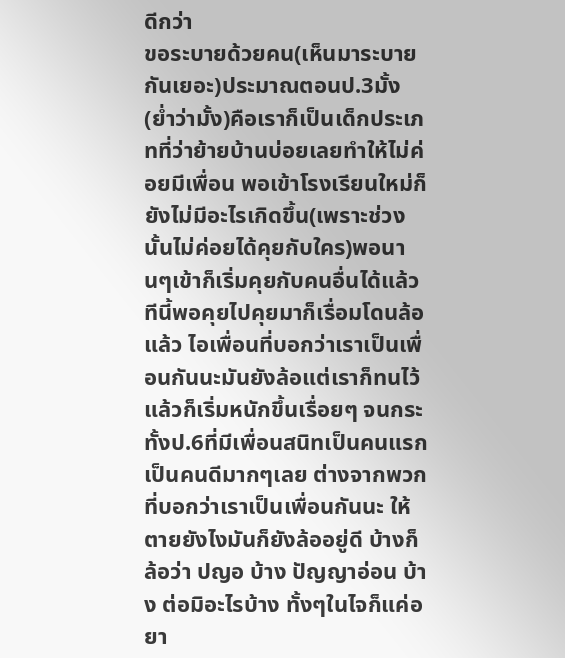ดีกว่า
ขอระบายด้วยคน(เห็นมาระบายกันเยอะ)ประมาณตอนป.3มั้ง(ยํ่าว่ามั้ง)คือเราก็เป็นเด็กประเภทที่ว่าย้ายบ้านบ่อยเลยทำให้ไม่ค่อยมีเพื่อน พอเข้าโรงเรียนใหม่ก็ยังไม่มีอะไรเกิดขึ้น(เพราะช่วงนั้นไม่ค่อยได้คุยกับใคร)พอนานๆเข้าก็เริ่มคุยกับคนอื่นได้แล้วทีนี้พอคุยไปคุยมาก็เรื่อมโดนล้อแล้ว ไอเพื่อนที่บอกว่าเราเป็นเพื่อนกันนะมันยังล้อแต่เราก็ทนไว้ แล้วก็เริ่มหนักขึ้นเรื่อยๆ จนกระทั้งป.6ที่มีเพื่อนสนิทเป็นคนแรกเป็นคนดีมากๆเลย ต่างจากพวกที่บอกว่าเราเป็นเพื่อนกันนะ ให้ตายยังไงมันก็ยังล้ออยู่ดี บ้างก็ล้อว่า ปญอ บ้าง ปัญญาอ่อน บ้าง ต่อมิอะไรบ้าง ทั้งๆในไจก็แค่อยา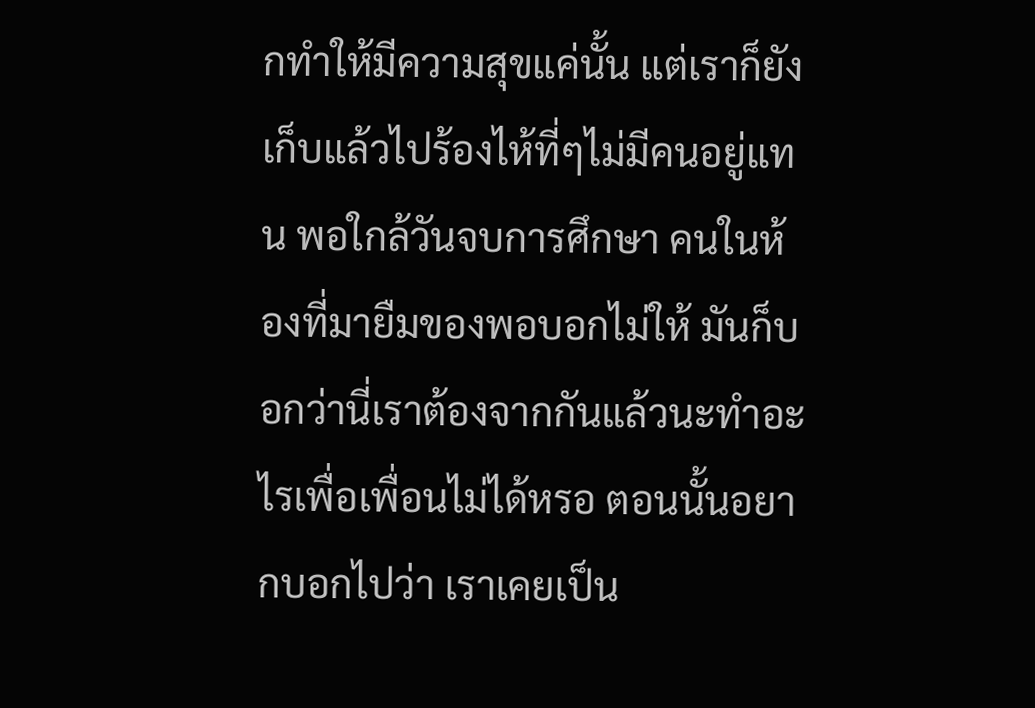กทำให้มีความสุขแค่นั้น แต่เราก็ยังเก็บแล้วไปร้องไห้ที่ๆไม่มีคนอยู่แทน พอใกล้วันจบการศึกษา คนในห้องที่มายืมของพอบอกไม่ให้ มันก็บอกว่านี่เราต้องจากกันแล้วนะทำอะไรเพื่อเพื่อนไม่ได้หรอ ตอนนั้นอยากบอกไปว่า เราเคยเป็น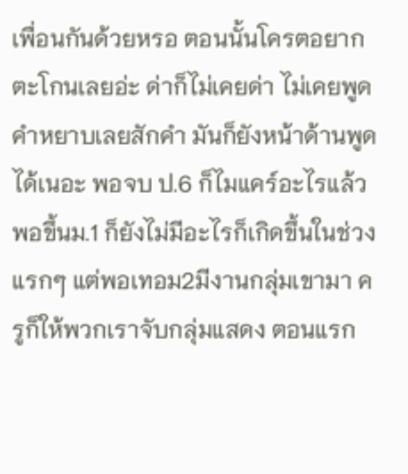เพื่อนกันด้วยหรอ ตอนนั้นโครตอยากตะโกนเลยอ่ะ ด่าก็ไม่เคยด่า ไม่เคยพูดคำหยาบเลยสักคำ มันก็ยังหน้าด้านพูดได้เนอะ พอจบ ป.6 ก็ไมแคร์อะไรแล้ว พอขึ้นม.1 ก็ยังไม่มีอะไรก็เกิดขึ้นในช่วงแรกๆ แต่พอเทอม2มีงานกลุ่มเขามา ครูก็ให้พวกเราจับกลุ่มแสดง ตอนแรก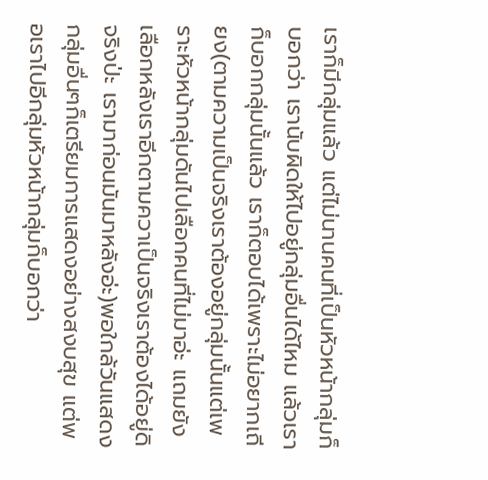เราก็มีกลุ่มแล้ว แต่ไม่นานคนที่เป็นหัวหน้ากลุ่มก็บอกว่า เรานับผิดให้ไปอยู่กลุ่มอื่นได้ไหม แล้วเราก็บอกกลุ่มนั้นแล้ว เราก็ตอบได้เพราะไม่อยากเถียง(ตามความเป็นจริงเราต้องอยู่กลุ่มนั้นแต่เพราะหัวหน้ากลุ่มดันไปเลือกคนที่ไม่มาอ่ะ แถมยังเลือกหลังเราอีกตามควาเป็นจริงเราต้องได้อยู่ดิ จริงป่ะ เรามาก่อนมันมาหลังอ่ะ)พอใกล้วันแสดงกลุ่มอื่นๆก็เตรียมการแสดงอย่างสงบสุข แต่พอเราไปอีกลุ่มหัวหน้ากลุ่มก็บอกว่า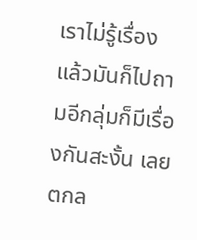เราไม่รู้เรื่อง แล้วมันก็ไปถามอีกลุ่มก็มีเรื่องกันสะงั้น เลยตกล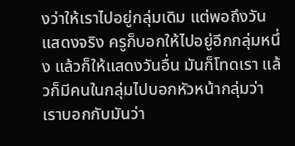งว่าให้เราไปอยู่กลุ่มเดิม แต่พอถึงวันแสดงจริง ครูก็บอกให้ไปอยู่อีกกลุ่มหนึ่ง แล้วก็ให้แสดงวันอื่น มันก็โทดเรา แล้วก็มีคนในกลุ่มไปบอกหัวหน้ากลุ่มว่า เราบอกกับมันว่า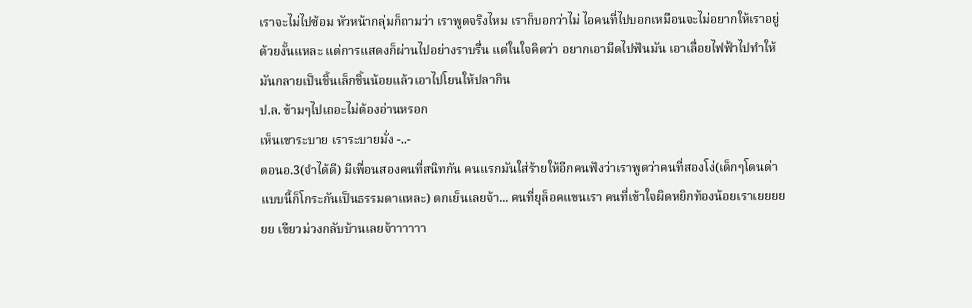เราจะไม่ไปซ้อม หัวหน้ากลุ่มก็ถามว่า เราพูดจริงไหม เราก็บอกว่าไม่ ไอคนที่ไปบอกเหมือนจะไม่อยากให้เราอยู่ด้วยงั้นแหละ แต่การแสดงก็ผ่านไปอย่างราบรื่น แต่ในใจคิดว่า อยากเอามีดไปฟันมัน เอาเลื่อยไฟฟ้าไปทำให้มันกลายเป็นชิ้นเล็กชิ้นน้อยแล้วเอาไปโยนให้ปลากิน
ป.ล. ข้ามๆไปเถอะไม่ต้องอ่านหรอก
เห็นเขาระบาย เราระบายมั่ง -..-
ตอนอ.3(จำได้ดี) มีเพื่อนสองคนที่สนิทกัน คนแรกมันใส่ร้ายให้อีกคนฟังว่าเราพูดว่าคนที่สองโง่(เด็กๆโดนด่าแบบนี้ก็โกระกันเป็นธรรมดาแหละ) ตกเย็นเลยจ้า... คนที่ยุล็อคแขนเรา คนที่เข้าใจผิดหยิกท้องน้อยเราเยยยยยย เขียวม่วงกลับบ้านเลยจ้าาาาาา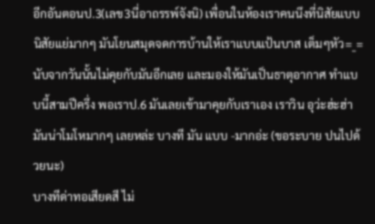อีกอันตอนป.3(เลข3นี่อาถรรพ์จังนิ) เพื่อนในห้องเราคนนึงที่นิสัยแบบ นิสัยแย่มากๆ มันโยนสมุดจดการบ้านให้เราแบบแป้นบาส เต็มๆหัว=_= นับจากวันนั้นไม่คุยกับมันอีกเลย และมองให้มันเป็นธาตุอากาศ ทำแบบนี้สามปีครึ่ง พอเราป.6 มันเลยเข้ามาคุยกับเราเอง เราวิน อุว่ะฮ่ะฮ่า
มันน่าโมโหมากๆ เลยหล่ะ บางที มัน แบบ -มากอ่ะ (ขอระบาย ปนไปด้วยนะ)
บางทีด่าทอเสียดสี ไม่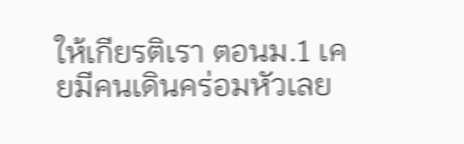ให้เกียรติเรา ตอนม.1 เคยมีคนเดินคร่อมหัวเลย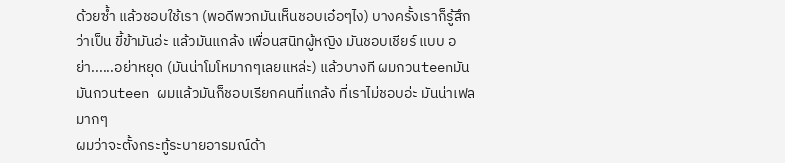ด้วยซ้ำ แล้วชอบใช้เรา (พอดีพวกมันเห็นชอบเอ๋อๆไง) บางครั้งเราก็รู้สึกว่าเป็น ขี้ข้ามันอ่ะ แล้วมันแกล้ง เพื่อนสนิทผู้หญิง มันชอบเชียร์ แบบ อย่า......อย่าหยุด (มันน่าโมโหมากๆเลยแหล่ะ) แล้วบางที ผมกวนteenมัน มันกวนteen ผมแล้วมันก็ชอบเรียกคนที่แกล้ง ที่เราไม่ชอบอ่ะ มันน่าเฟลมากๆ
ผมว่าจะตั้งกระทู้ระบายอารมณ์ด้า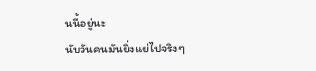นนี้อยู่นะ
นับวันคนมันยิ่งแย่ไปจริงๆ